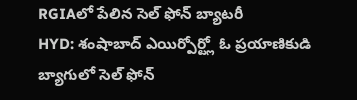RGIAలో పేలిన సెల్ ఫోన్ బ్యాటరీ
HYD: శంషాబాద్ ఎయిర్పోర్ట్లో ఓ ప్రయాణికుడి బ్యాగులో సెల్ ఫోన్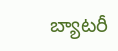బ్యాటరీ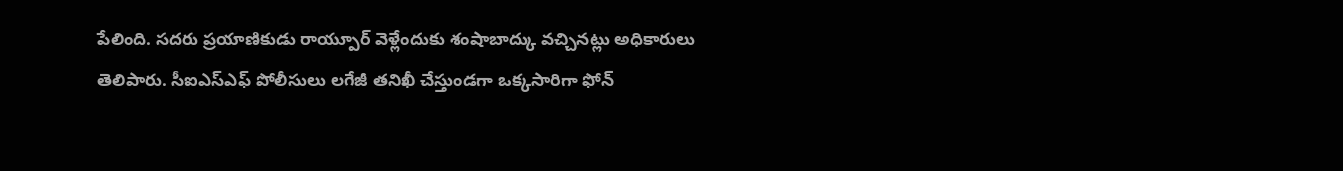పేలింది. సదరు ప్రయాణికుడు రాయ్పూర్ వెళ్లేందుకు శంషాబాద్కు వచ్చినట్లు అధికారులు తెలిపారు. సీఐఎస్ఎఫ్ పోలీసులు లగేజీ తనిఖీ చేస్తుండగా ఒక్కసారిగా ఫోన్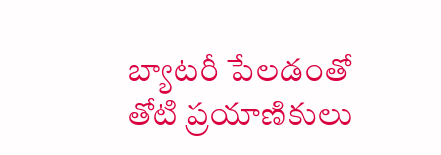బ్యాటరీ పేలడంతో తోటి ప్రయాణికులు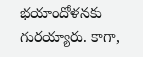భయాందోళనకు గురయ్యారు. కాగా,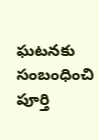ఘటనకు సంబంధించి పూర్తి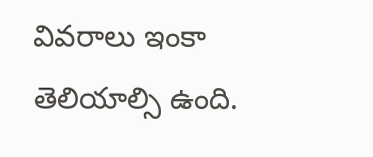వివరాలు ఇంకా తెలియాల్సి ఉంది.